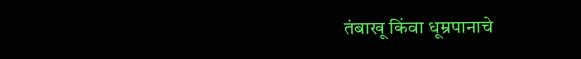तंबाखू किंवा धूम्रपानाचे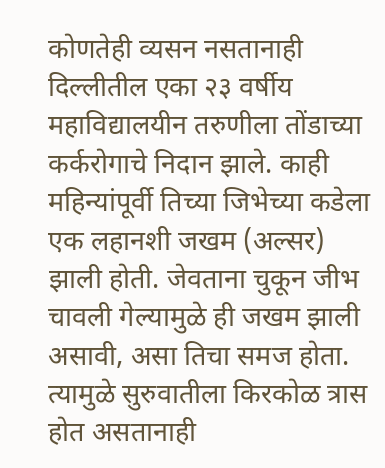कोणतेही व्यसन नसतानाही दिल्लीतील एका २३ वर्षीय महाविद्यालयीन तरुणीला तोंडाच्या कर्करोगाचे निदान झाले. काही महिन्यांपूर्वी तिच्या जिभेच्या कडेला एक लहानशी जखम (अल्सर) झाली होती. जेवताना चुकून जीभ चावली गेल्यामुळे ही जखम झाली असावी, असा तिचा समज होता. त्यामुळे सुरुवातीला किरकोळ त्रास होत असतानाही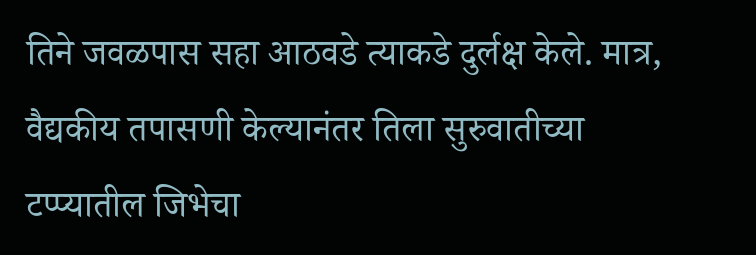तिने जवळपास सहा आठवडे त्याकडे दुर्लक्ष केले. मात्र, वैद्यकीय तपासणी केल्यानंतर तिला सुरुवातीच्या टप्प्यातील जिभेचा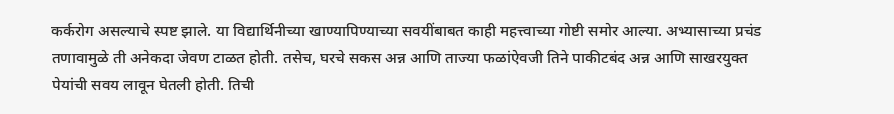कर्करोग असल्याचे स्पष्ट झाले. या विद्यार्थिनीच्या खाण्यापिण्याच्या सवयींबाबत काही महत्त्वाच्या गोष्टी समोर आल्या. अभ्यासाच्या प्रचंड तणावामुळे ती अनेकदा जेवण टाळत होती. तसेच, घरचे सकस अन्न आणि ताज्या फळांऐवजी तिने पाकीटबंद अन्न आणि साखरयुक्त पेयांची सवय लावून घेतली होती. तिची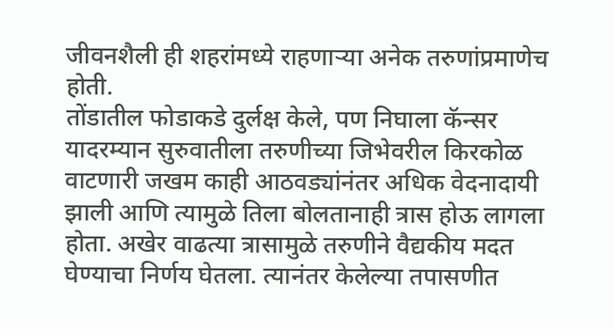जीवनशैली ही शहरांमध्ये राहणाऱ्या अनेक तरुणांप्रमाणेच होती.
तोंडातील फोडाकडे दुर्लक्ष केले, पण निघाला कॅन्सर
यादरम्यान सुरुवातीला तरुणीच्या जिभेवरील किरकोळ वाटणारी जखम काही आठवड्यांनंतर अधिक वेदनादायी झाली आणि त्यामुळे तिला बोलतानाही त्रास होऊ लागला होता. अखेर वाढत्या त्रासामुळे तरुणीने वैद्यकीय मदत घेण्याचा निर्णय घेतला. त्यानंतर केलेल्या तपासणीत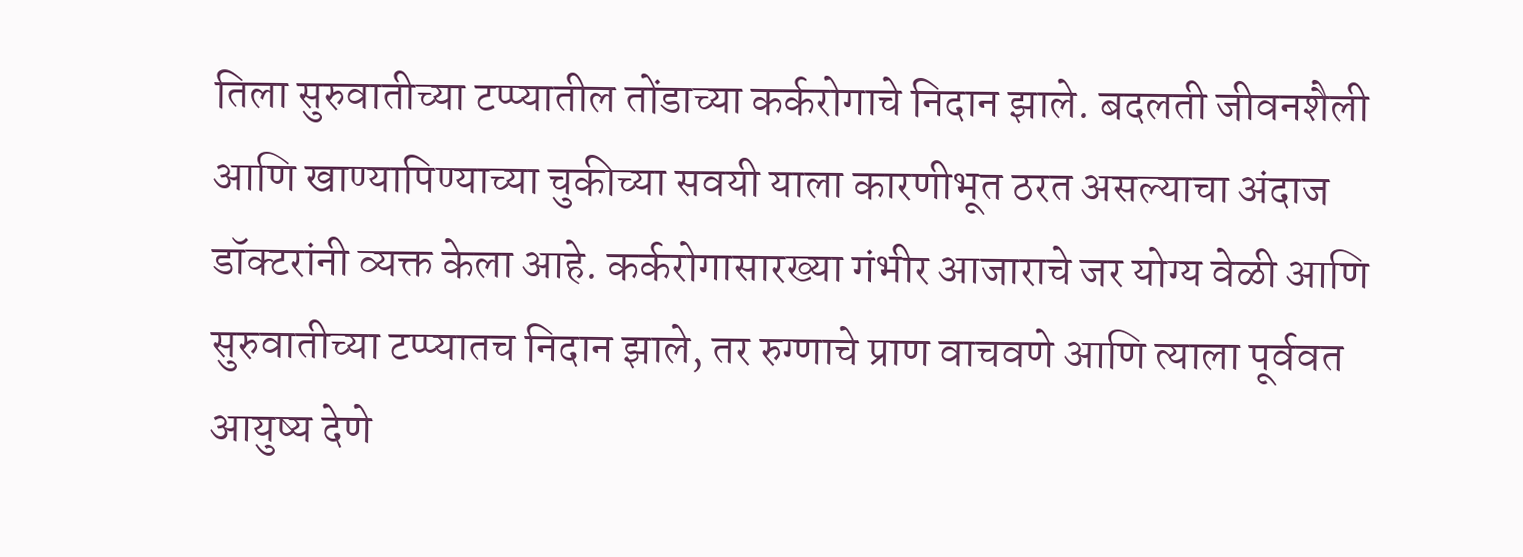तिला सुरुवातीच्या टप्प्यातील तोंडाच्या कर्करोगाचे निदान झाले. बदलती जीवनशैली आणि खाण्यापिण्याच्या चुकीच्या सवयी याला कारणीभूत ठरत असल्याचा अंदाज डॉक्टरांनी व्यक्त केला आहे. कर्करोगासारख्या गंभीर आजाराचे जर योग्य वेळी आणि सुरुवातीच्या टप्प्यातच निदान झाले, तर रुग्णाचे प्राण वाचवणे आणि त्याला पूर्ववत आयुष्य देणे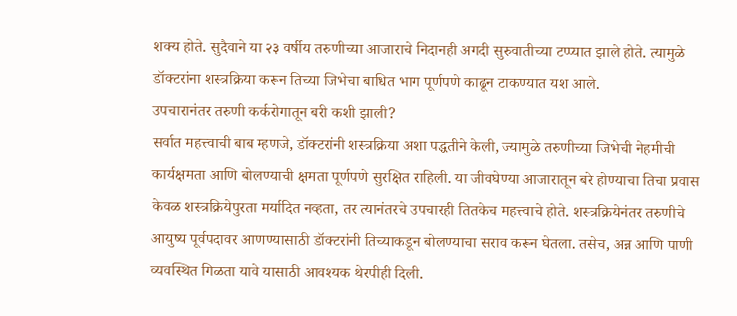शक्य होते. सुदैवाने या २३ वर्षीय तरुणीच्या आजाराचे निदानही अगदी सुरुवातीच्या टप्प्यात झाले होते. त्यामुळे डॉक्टरांना शस्त्रक्रिया करून तिच्या जिभेचा बाधित भाग पूर्णपणे काढून टाकण्यात यश आले.
उपचारानंतर तरुणी कर्करोगातून बरी कशी झाली?
सर्वात महत्त्वाची बाब म्हणजे, डॉक्टरांनी शस्त्रक्रिया अशा पद्धतीने केली, ज्यामुळे तरुणीच्या जिभेची नेहमीची कार्यक्षमता आणि बोलण्याची क्षमता पूर्णपणे सुरक्षित राहिली. या जीवघेण्या आजारातून बरे होण्याचा तिचा प्रवास केवळ शस्त्रक्रियेपुरता मर्यादित नव्हता, तर त्यानंतरचे उपचारही तितकेच महत्त्वाचे होते. शस्त्रक्रियेनंतर तरुणीचे आयुष्य पूर्वपदावर आणण्यासाठी डॉक्टरांनी तिच्याकडून बोलण्याचा सराव करून घेतला. तसेच, अन्न आणि पाणी व्यवस्थित गिळता यावे यासाठी आवश्यक थेरपीही दिली.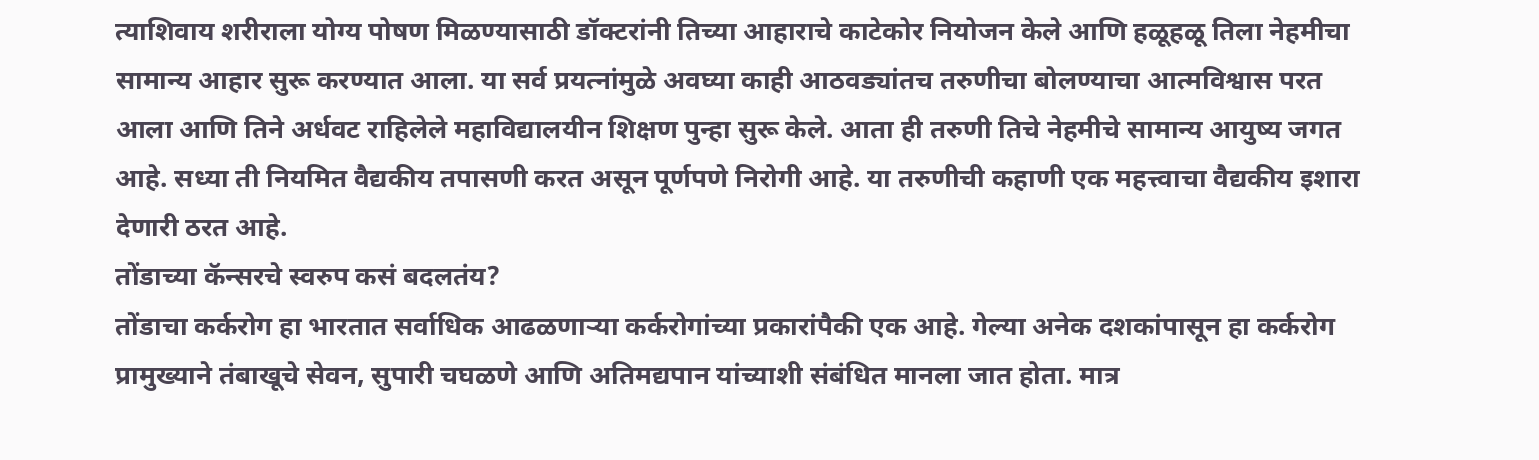त्याशिवाय शरीराला योग्य पोषण मिळण्यासाठी डॉक्टरांनी तिच्या आहाराचे काटेकोर नियोजन केले आणि हळूहळू तिला नेहमीचा सामान्य आहार सुरू करण्यात आला. या सर्व प्रयत्नांमुळे अवघ्या काही आठवड्यांतच तरुणीचा बोलण्याचा आत्मविश्वास परत आला आणि तिने अर्धवट राहिलेले महाविद्यालयीन शिक्षण पुन्हा सुरू केले. आता ही तरुणी तिचे नेहमीचे सामान्य आयुष्य जगत आहे. सध्या ती नियमित वैद्यकीय तपासणी करत असून पूर्णपणे निरोगी आहे. या तरुणीची कहाणी एक महत्त्वाचा वैद्यकीय इशारा देणारी ठरत आहे.
तोंडाच्या कॅन्सरचे स्वरुप कसं बदलतंय?
तोंडाचा कर्करोग हा भारतात सर्वाधिक आढळणाऱ्या कर्करोगांच्या प्रकारांपैकी एक आहे. गेल्या अनेक दशकांपासून हा कर्करोग प्रामुख्याने तंबाखूचे सेवन, सुपारी चघळणे आणि अतिमद्यपान यांच्याशी संबंधित मानला जात होता. मात्र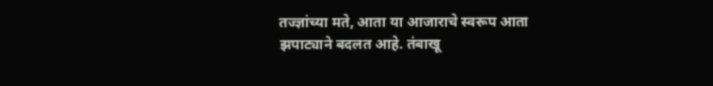तज्ज्ञांच्या मते, आता या आजाराचे स्वरूप आता झपाट्याने बदलत आहे. तंबाखू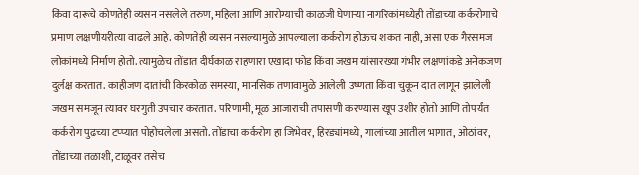किंवा दारूचे कोणतेही व्यसन नसलेले तरुण, महिला आणि आरोग्याची काळजी घेणाऱ्या नागरिकांमध्येही तोंडाच्या कर्करोगाचे प्रमाण लक्षणीयरीत्या वाढले आहे. कोणतेही व्यसन नसल्यामुळे आपल्याला कर्करोग होऊच शकत नाही, असा एक गैरसमज लोकांमध्ये निर्माण होतो. त्यामुळेच तोंडात दीर्घकाळ राहणारा एखादा फोड किंवा जखम यांसारख्या गंभीर लक्षणांकडे अनेकजण दुर्लक्ष करतात. काहीजण दातांची किरकोळ समस्या, मानसिक तणावामुळे आलेली उष्णता किंवा चुकून दात लागून झालेली जखम समजून त्यावर घरगुती उपचार करतात. परिणामी, मूळ आजाराची तपासणी करण्यास खूप उशीर होतो आणि तोपर्यंत कर्करोग पुढच्या टप्प्यात पोहोचलेला असतो. तोंडाचा कर्करोग हा जिभेवर, हिरड्यांमध्ये, गालांच्या आतील भागात, ओठांवर, तोंडाच्या तळाशी, टाळूवर तसेच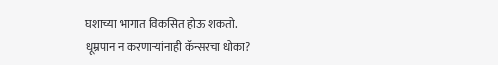घशाच्या भागात विकसित होऊ शकतो.
धूम्रपान न करणाऱ्यांनाही कॅन्सरचा धोका?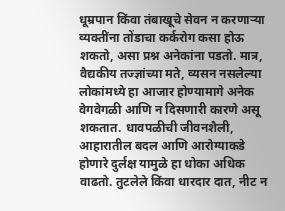धूम्रपान किंवा तंबाखूचे सेवन न करणाऱ्या व्यक्तींना तोंडाचा कर्करोग कसा होऊ शकतो, असा प्रश्न अनेकांना पडतो. मात्र, वैद्यकीय तज्ज्ञांच्या मते, व्यसन नसलेल्या लोकांमध्ये हा आजार होण्यामागे अनेक वेगवेगळी आणि न दिसणारी कारणे असू शकतात. धावपळीची जीवनशैली, आहारातील बदल आणि आरोग्याकडे होणारे दुर्लक्ष यामुळे हा धोका अधिक वाढतो. तुटलेले किंवा धारदार दात, नीट न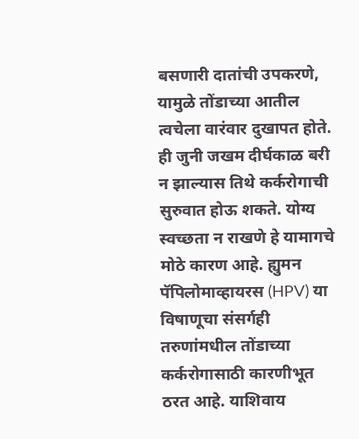बसणारी दातांची उपकरणे, यामुळे तोंडाच्या आतील त्वचेला वारंवार दुखापत होते. ही जुनी जखम दीर्घकाळ बरी न झाल्यास तिथे कर्करोगाची सुरुवात होऊ शकते. योग्य स्वच्छता न राखणे हे यामागचे मोठे कारण आहे. ह्युमन पॅपिलोमाव्हायरस (HPV) या विषाणूचा संसर्गही तरुणांमधील तोंडाच्या कर्करोगासाठी कारणीभूत ठरत आहे. याशिवाय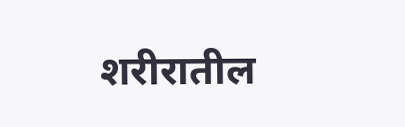शरीरातील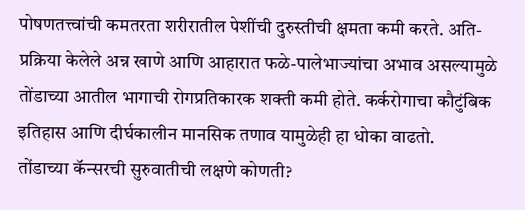पोषणतत्त्वांची कमतरता शरीरातील पेशींची दुरुस्तीची क्षमता कमी करते. अति-प्रक्रिया केलेले अन्न खाणे आणि आहारात फळे-पालेभाज्यांचा अभाव असल्यामुळे तोंडाच्या आतील भागाची रोगप्रतिकारक शक्ती कमी होते. कर्करोगाचा कौटुंबिक इतिहास आणि दीर्घकालीन मानसिक तणाव यामुळेही हा धोका वाढतो.
तोंडाच्या कॅन्सरची सुरुवातीची लक्षणे कोणती?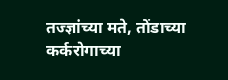तज्ज्ञांच्या मते, तोंडाच्या कर्करोगाच्या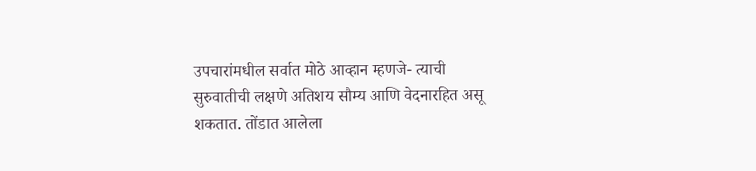उपचारांमधील सर्वात मोठे आव्हान म्हणजे- त्याची सुरुवातीची लक्षणे अतिशय सौम्य आणि वेदनारहित असू शकतात. तोंडात आलेला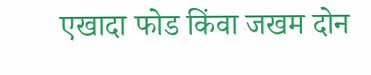एखादा फोड किंवा जखम दोन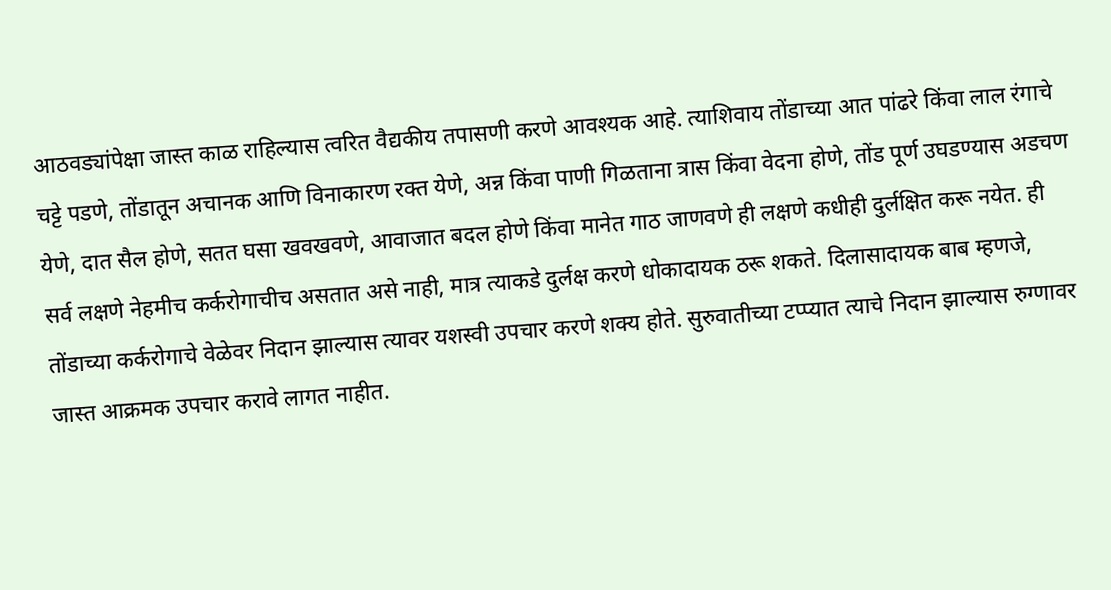आठवड्यांपेक्षा जास्त काळ राहिल्यास त्वरित वैद्यकीय तपासणी करणे आवश्यक आहे. त्याशिवाय तोंडाच्या आत पांढरे किंवा लाल रंगाचे चट्टे पडणे, तोंडातून अचानक आणि विनाकारण रक्त येणे, अन्न किंवा पाणी गिळताना त्रास किंवा वेदना होणे, तोंड पूर्ण उघडण्यास अडचण येणे, दात सैल होणे, सतत घसा खवखवणे, आवाजात बदल होणे किंवा मानेत गाठ जाणवणे ही लक्षणे कधीही दुर्लक्षित करू नयेत. ही सर्व लक्षणे नेहमीच कर्करोगाचीच असतात असे नाही, मात्र त्याकडे दुर्लक्ष करणे धोकादायक ठरू शकते. दिलासादायक बाब म्हणजे, तोंडाच्या कर्करोगाचे वेळेवर निदान झाल्यास त्यावर यशस्वी उपचार करणे शक्य होते. सुरुवातीच्या टप्प्यात त्याचे निदान झाल्यास रुग्णावर जास्त आक्रमक उपचार करावे लागत नाहीत.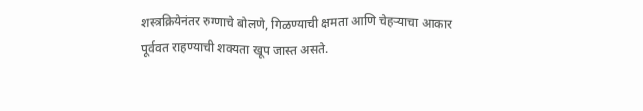शस्त्रक्रियेनंतर रुग्णाचे बोलणे, गिळण्याची क्षमता आणि चेहऱ्याचा आकार पूर्ववत राहण्याची शक्यता खूप जास्त असते.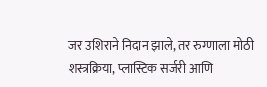जर उशिराने निदान झाले, तर रुग्णाला मोठी शस्त्रक्रिया, प्लास्टिक सर्जरी आणि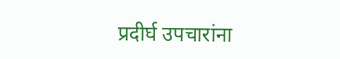प्रदीर्घ उपचारांना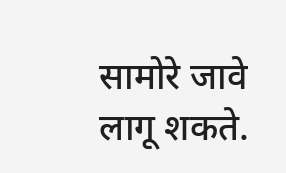सामोरे जावे लागू शकते.